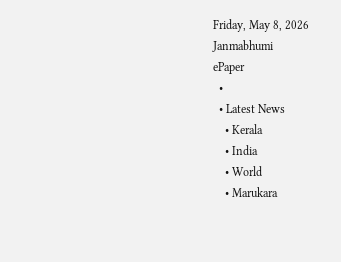Friday, May 8, 2026
Janmabhumi
ePaper
  •
  • Latest News
    • Kerala
    • India
    • World
    • Marukara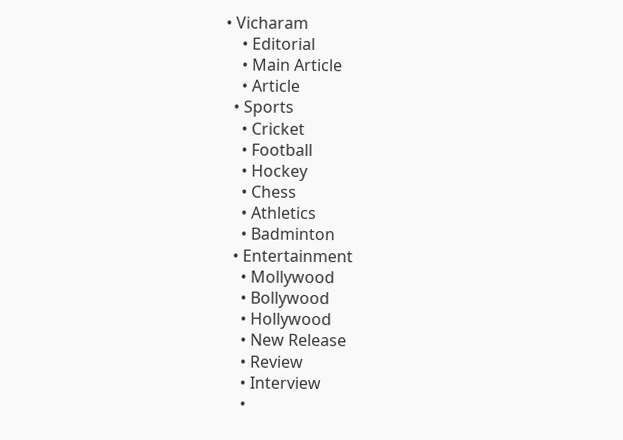• Vicharam
    • Editorial
    • Main Article
    • Article
  • Sports
    • Cricket
    • Football
    • Hockey
    • Chess
    • Athletics
    • Badminton
  • Entertainment
    • Mollywood
    • Bollywood
    • Hollywood
    • New Release
    • Review
    • Interview
    •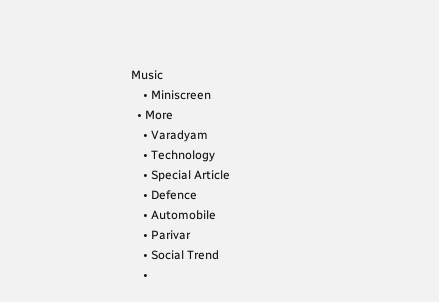Music
    • Miniscreen
  • More
    • Varadyam
    • Technology
    • Special Article
    • Defence
    • Automobile
    • Parivar
    • Social Trend
    •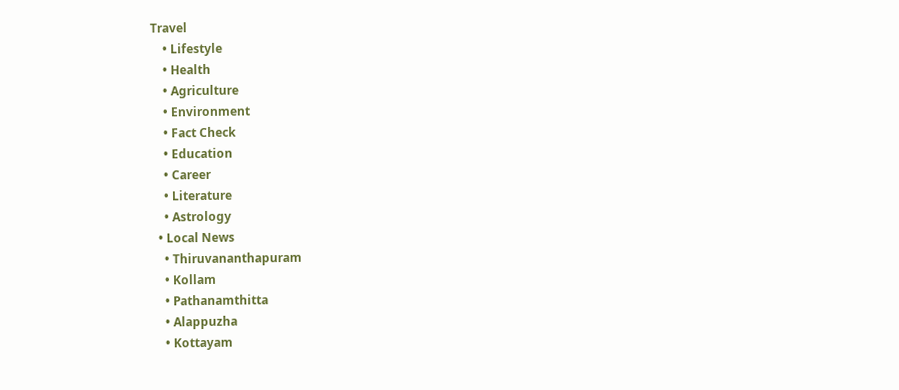Travel
    • Lifestyle
    • Health
    • Agriculture
    • Environment
    • Fact Check
    • Education
    • Career
    • Literature
    • Astrology
  • Local News
    • Thiruvananthapuram
    • Kollam
    • Pathanamthitta
    • Alappuzha
    • Kottayam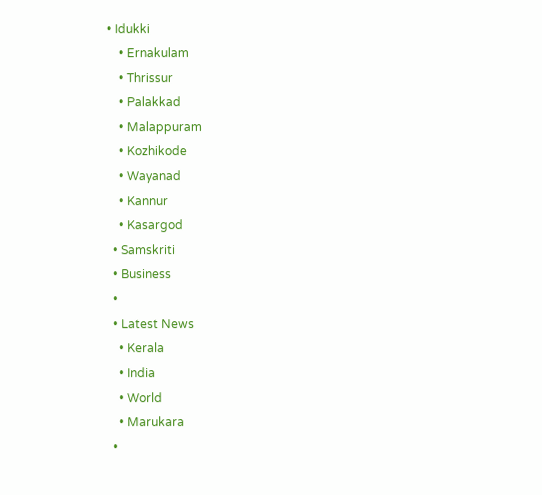• Idukki
    • Ernakulam
    • Thrissur
    • Palakkad
    • Malappuram
    • Kozhikode
    • Wayanad
    • Kannur
    • Kasargod
  • Samskriti
  • Business
  •
  • Latest News
    • Kerala
    • India
    • World
    • Marukara
  •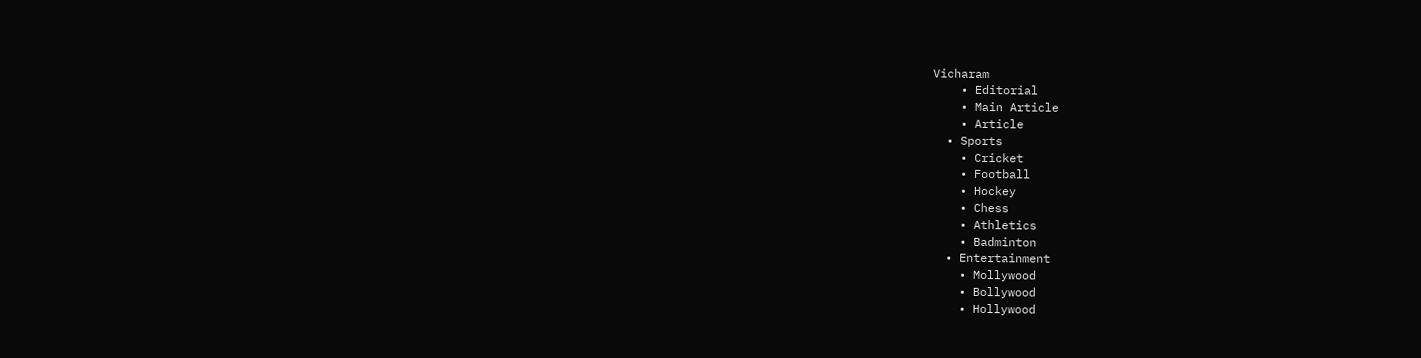Vicharam
    • Editorial
    • Main Article
    • Article
  • Sports
    • Cricket
    • Football
    • Hockey
    • Chess
    • Athletics
    • Badminton
  • Entertainment
    • Mollywood
    • Bollywood
    • Hollywood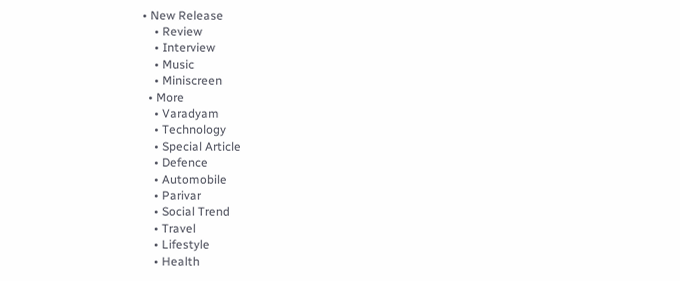• New Release
    • Review
    • Interview
    • Music
    • Miniscreen
  • More
    • Varadyam
    • Technology
    • Special Article
    • Defence
    • Automobile
    • Parivar
    • Social Trend
    • Travel
    • Lifestyle
    • Health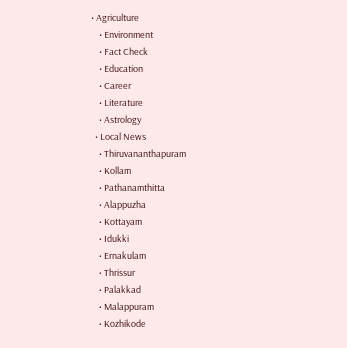• Agriculture
    • Environment
    • Fact Check
    • Education
    • Career
    • Literature
    • Astrology
  • Local News
    • Thiruvananthapuram
    • Kollam
    • Pathanamthitta
    • Alappuzha
    • Kottayam
    • Idukki
    • Ernakulam
    • Thrissur
    • Palakkad
    • Malappuram
    • Kozhikode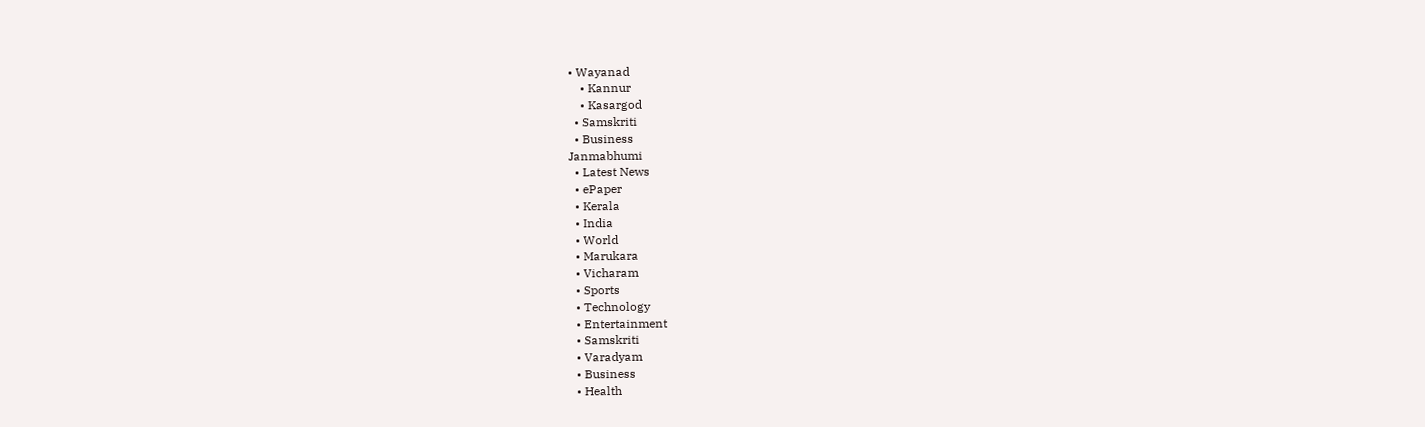• Wayanad
    • Kannur
    • Kasargod
  • Samskriti
  • Business
Janmabhumi
  • Latest News
  • ePaper
  • Kerala
  • India
  • World
  • Marukara
  • Vicharam
  • Sports
  • Technology
  • Entertainment
  • Samskriti
  • Varadyam
  • Business
  • Health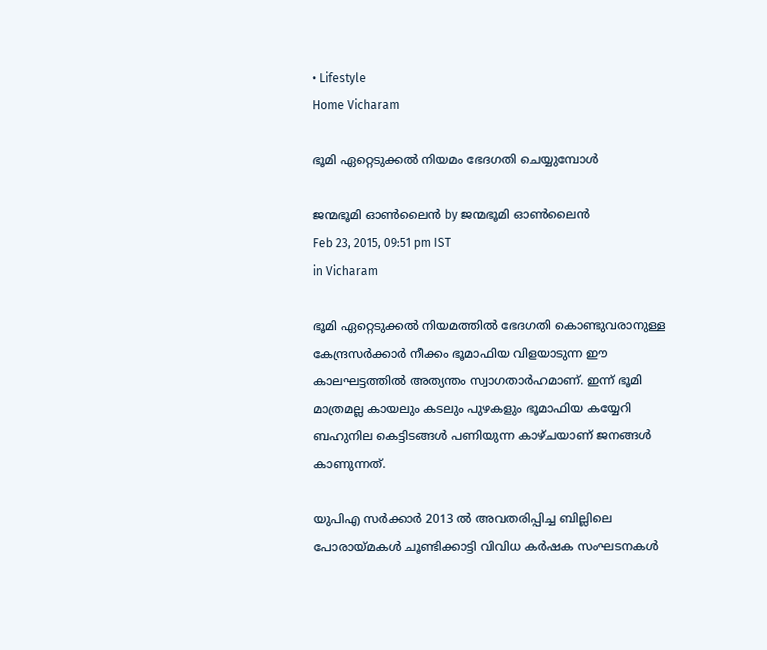• Lifestyle
Home Vicharam

ഭൂമി ഏറ്റെടുക്കല്‍ നിയമം ഭേദഗതി ചെയ്യുമ്പോള്‍

ജന്മഭൂമി ഓണ്‍ലൈന്‍ by ജന്മഭൂമി ഓണ്‍ലൈന്‍
Feb 23, 2015, 09:51 pm IST
in Vicharam

ഭൂമി ഏറ്റെടുക്കല്‍ നിയമത്തില്‍ ഭേദഗതി കൊണ്ടുവരാനുള്ള കേന്ദ്രസര്‍ക്കാര്‍ നീക്കം ഭൂമാഫിയ വിളയാടുന്ന ഈ കാലഘട്ടത്തില്‍ അത്യന്തം സ്വാഗതാര്‍ഹമാണ്. ഇന്ന് ഭൂമി മാത്രമല്ല കായലും കടലും പുഴകളും ഭൂമാഫിയ കയ്യേറി ബഹുനില കെട്ടിടങ്ങള്‍ പണിയുന്ന കാഴ്ചയാണ് ജനങ്ങള്‍ കാണുന്നത്.

യുപിഎ സര്‍ക്കാര്‍ 2013 ല്‍ അവതരിപ്പിച്ച ബില്ലിലെ പോരായ്‌മകള്‍ ചൂണ്ടിക്കാട്ടി വിവിധ കര്‍ഷക സംഘടനകള്‍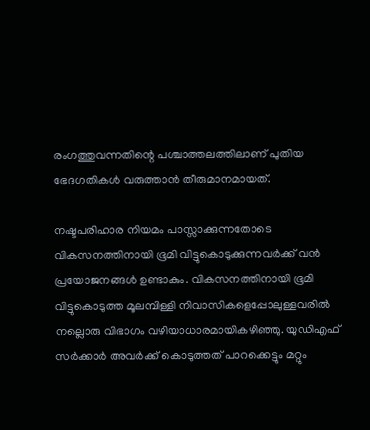രംഗത്തുവന്നതിന്റെ പശ്ചാത്തലത്തിലാണ് പുതിയ ഭേദഗതികള്‍ വരുത്താന്‍ തീരുമാനമായത്.

നഷ്ടപരിഹാര നിയമം പാസ്സാക്കുന്നതോടെ വികസനത്തിനായി ഭൂമി വിട്ടുകൊടുക്കുന്നവര്‍ക്ക് വന്‍ പ്രയോജനങ്ങള്‍ ഉണ്ടാകും. വികസനത്തിനായി ഭൂമി വിട്ടുകൊടുത്ത മൂലമ്പിള്ളി നിവാസികളെപ്പോലുള്ളവരില്‍ നല്ലൊരു വിഭാഗം വഴിയാധാരമായികഴിഞ്ഞു. യുഡിഎഫ് സര്‍ക്കാര്‍ അവര്‍ക്ക് കൊടുത്തത് പാറക്കെട്ടും മറ്റും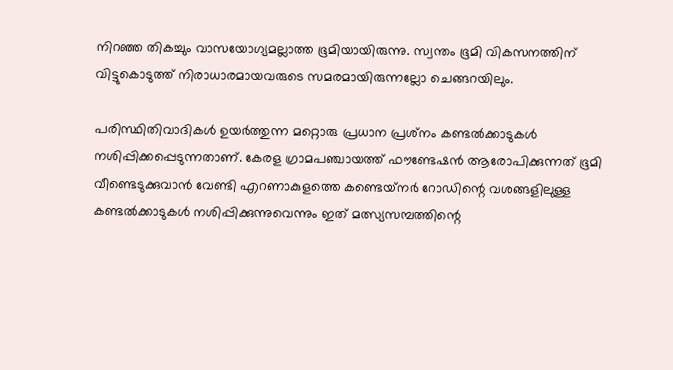നിറഞ്ഞ തികച്ചും വാസയോഗ്യമല്ലാത്ത ഭൂമിയായിരുന്നു. സ്വന്തം ഭൂമി വികസനത്തിന് വിട്ടുകൊടുത്ത് നിരാധാരമായവരുടെ സമരമായിരുന്നല്ലോ ചെങ്ങറയിലും.

പരിസ്ഥിതിവാദികള്‍ ഉയര്‍ത്തുന്ന മറ്റൊരു പ്രധാന പ്രശ്‌നം കണ്ടല്‍ക്കാടുകള്‍ നശിപ്പിക്കപ്പെടുന്നതാണ്. കേരള ഗ്രാമപഞ്ചായത്ത് ഫൗണ്ടേഷന്‍ ആരോപിക്കുന്നത് ഭൂമി വീണ്ടെടുക്കുവാന്‍ വേണ്ടി എറണാകുളത്തെ കണ്ടെയ്‌നര്‍ റോഡിന്റെ വശങ്ങളിലുള്ള കണ്ടല്‍ക്കാടുകള്‍ നശിപ്പിക്കുന്നുവെന്നും ഇത് മത്സ്യസമ്പത്തിന്റെ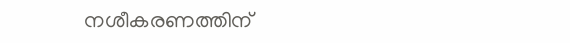നശീകരണത്തിന്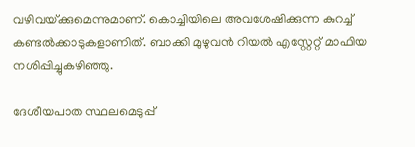വഴിവയ്‌ക്കുമെന്നുമാണ്. കൊച്ചിയിലെ അവശേഷിക്കുന്ന കുറച്ച് കണ്ടല്‍ക്കാടുകളാണിത്. ബാക്കി മുഴുവന്‍ റിയല്‍ എസ്റ്റേറ്റ് മാഫിയ നശിപ്പിച്ചുകഴിഞ്ഞു.

ദേശീയപാത സ്ഥലമെടുപ്പ്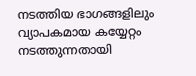നടത്തിയ ഭാഗങ്ങളിലും വ്യാപകമായ കയ്യേറ്റം നടത്തുന്നതായി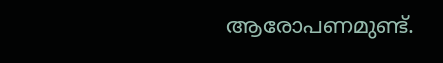ആരോപണമുണ്ട്.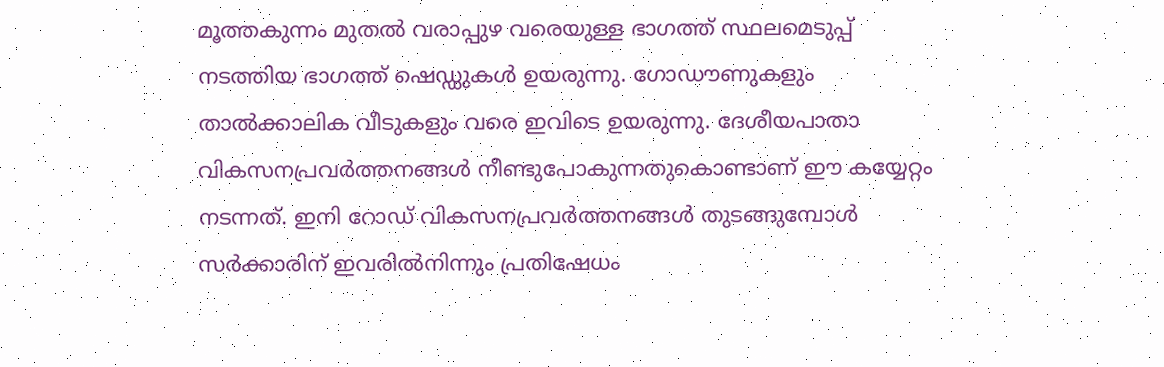മൂത്തകുന്നം മുതല്‍ വരാപ്പുഴ വരെയുള്ള ഭാഗത്ത് സ്ഥലമെടുപ്പ് നടത്തിയ ഭാഗത്ത് ഷെഡ്ഡുകള്‍ ഉയരുന്നു. ഗോഡൗണുകളും താല്‍ക്കാലിക വീടുകളും വരെ ഇവിടെ ഉയരുന്നു. ദേശീയപാതാ വികസനപ്രവര്‍ത്തനങ്ങള്‍ നീണ്ടുപോകുന്നതുകൊണ്ടാണ് ഈ കയ്യേറ്റം നടന്നത്. ഇനി റോഡ് വികസനപ്രവര്‍ത്തനങ്ങള്‍ തുടങ്ങുമ്പോള്‍ സര്‍ക്കാരിന് ഇവരില്‍നിന്നും പ്രതിഷേധം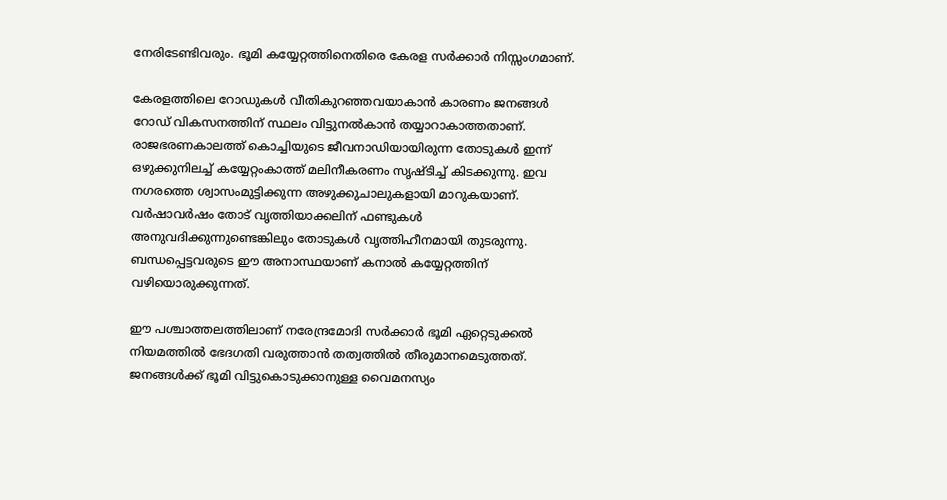നേരിടേണ്ടിവരും. ഭൂമി കയ്യേറ്റത്തിനെതിരെ കേരള സര്‍ക്കാര്‍ നിസ്സംഗമാണ്.

കേരളത്തിലെ റോഡുകള്‍ വീതികുറഞ്ഞവയാകാന്‍ കാരണം ജനങ്ങള്‍ റോഡ് വികസനത്തിന് സ്ഥലം വിട്ടുനല്‍കാന്‍ തയ്യാറാകാത്തതാണ്. രാജഭരണകാലത്ത് കൊച്ചിയുടെ ജീവനാഡിയായിരുന്ന തോടുകള്‍ ഇന്ന് ഒഴുക്കുനിലച്ച് കയ്യേറ്റംകാത്ത് മലിനീകരണം സൃഷ്ടിച്ച് കിടക്കുന്നു. ഇവ നഗരത്തെ ശ്വാസംമുട്ടിക്കുന്ന അഴുക്കുചാലുകളായി മാറുകയാണ്. വര്‍ഷാവര്‍ഷം തോട് വൃത്തിയാക്കലിന് ഫണ്ടുകള്‍ അനുവദിക്കുന്നുണ്ടെങ്കിലും തോടുകള്‍ വൃത്തിഹീനമായി തുടരുന്നു. ബന്ധപ്പെട്ടവരുടെ ഈ അനാസ്ഥയാണ് കനാല്‍ കയ്യേറ്റത്തിന് വഴിയൊരുക്കുന്നത്.

ഈ പശ്ചാത്തലത്തിലാണ് നരേന്ദ്രമോദി സര്‍ക്കാര്‍ ഭൂമി ഏറ്റെടുക്കല്‍ നിയമത്തില്‍ ഭേദഗതി വരുത്താന്‍ തത്വത്തില്‍ തീരുമാനമെടുത്തത്. ജനങ്ങള്‍ക്ക് ഭൂമി വിട്ടുകൊടുക്കാനുള്ള വൈമനസ്യം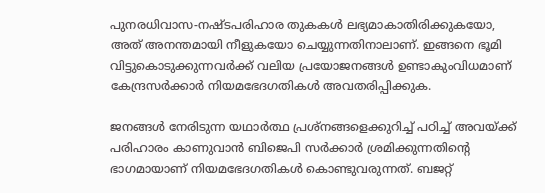പുനരധിവാസ-നഷ്ടപരിഹാര തുകകള്‍ ലഭ്യമാകാതിരിക്കുകയോ, അത് അനന്തമായി നീളുകയോ ചെയ്യുന്നതിനാലാണ്. ഇങ്ങനെ ഭൂമി വിട്ടുകൊടുക്കുന്നവര്‍ക്ക് വലിയ പ്രയോജനങ്ങള്‍ ഉണ്ടാകുംവിധമാണ് കേന്ദ്രസര്‍ക്കാര്‍ നിയമഭേദഗതികള്‍ അവതരിപ്പിക്കുക.

ജനങ്ങള്‍ നേരിടുന്ന യഥാര്‍ത്ഥ പ്രശ്‌നങ്ങളെക്കുറിച്ച് പഠിച്ച് അവയ്‌ക്ക് പരിഹാരം കാണുവാന്‍ ബിജെപി സര്‍ക്കാര്‍ ശ്രമിക്കുന്നതിന്റെ ഭാഗമായാണ് നിയമഭേദഗതികള്‍ കൊണ്ടുവരുന്നത്. ബജറ്റ്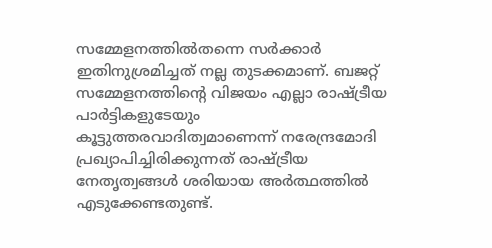സമ്മേളനത്തില്‍തന്നെ സര്‍ക്കാര്‍ ഇതിനുശ്രമിച്ചത് നല്ല തുടക്കമാണ്. ബജറ്റ് സമ്മേളനത്തിന്റെ വിജയം എല്ലാ രാഷ്‌ട്രീയ പാര്‍ട്ടികളുടേയും കൂട്ടുത്തരവാദിത്വമാണെന്ന് നരേന്ദ്രമോദി പ്രഖ്യാപിച്ചിരിക്കുന്നത് രാഷ്‌ട്രീയ നേതൃത്വങ്ങള്‍ ശരിയായ അര്‍ത്ഥത്തില്‍ എടുക്കേണ്ടതുണ്ട്.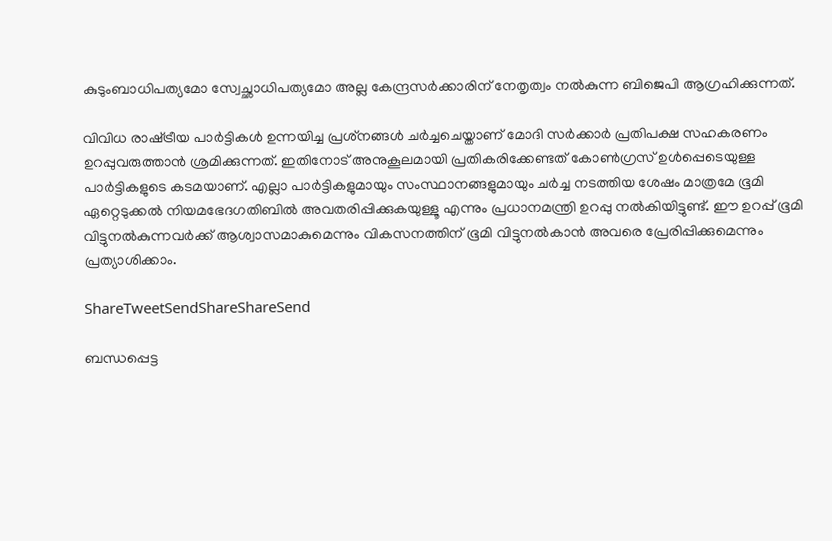കുടുംബാധിപത്യമോ സ്വേച്ഛാധിപത്യമോ അല്ല കേന്ദ്രസര്‍ക്കാരിന് നേതൃത്വം നല്‍കുന്ന ബിജെപി ആഗ്രഹിക്കുന്നത്.

വിവിധ രാഷ്‌ട്രീയ പാര്‍ട്ടികള്‍ ഉന്നയിച്ച പ്രശ്‌നങ്ങള്‍ ചര്‍ച്ചചെയ്താണ് മോദി സര്‍ക്കാര്‍ പ്രതിപക്ഷ സഹകരണം ഉറപ്പുവരുത്താന്‍ ശ്രമിക്കുന്നത്. ഇതിനോട് അനുകൂലമായി പ്രതികരിക്കേണ്ടത് കോണ്‍ഗ്രസ് ഉള്‍പ്പെടെയുള്ള പാര്‍ട്ടികളുടെ കടമയാണ്. എല്ലാ പാര്‍ട്ടികളുമായും സംസ്ഥാനങ്ങളുമായും ചര്‍ച്ച നടത്തിയ ശേഷം മാത്രമേ ഭൂമി ഏറ്റെടുക്കല്‍ നിയമഭേദഗതിബില്‍ അവതരിപ്പിക്കുകയുള്ളൂ എന്നും പ്രധാനമന്ത്രി ഉറപ്പു നല്‍കിയിട്ടുണ്ട്. ഈ ഉറപ്പ് ഭൂമി വിട്ടുനല്‍കുന്നവര്‍ക്ക് ആശ്വാസമാകുമെന്നും വികസനത്തിന് ഭൂമി വിട്ടുനല്‍കാന്‍ അവരെ പ്രേരിപ്പിക്കുമെന്നും പ്രത്യാശിക്കാം.

ShareTweetSendShareShareSend

ബന്ധപ്പെട്ട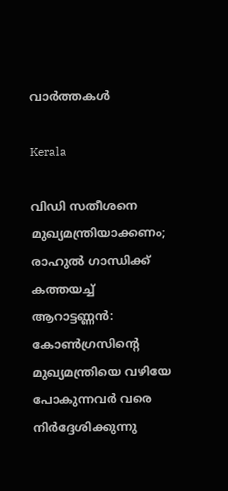വാര്‍ത്തകള്‍

Kerala

വിഡി സതീശനെ മുഖ്യമന്ത്രിയാക്കണം; രാഹുല്‍ ഗാന്ധിക്ക് കത്തയച്ച് ആറാട്ടണ്ണന്‍: കോൺഗ്രസിന്റെ മുഖ്യമന്ത്രിയെ വഴിയേ പോകുന്നവർ വരെ നിർദ്ദേശിക്കുന്നു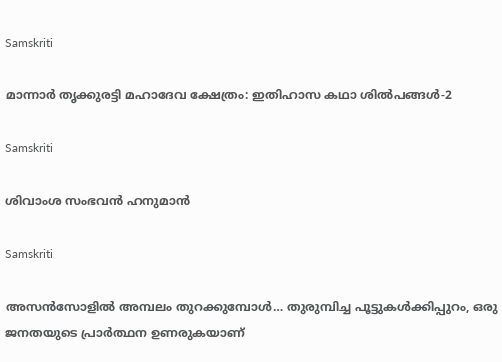Samskriti

മാന്നാര്‍ തൃക്കുരട്ടി മഹാദേവ ക്ഷേത്രം: ഇതിഹാസ കഥാ ശില്‍പങ്ങള്‍-2

Samskriti

ശിവാംശ സംഭവന്‍ ഹനുമാന്‍

Samskriti

അസന്‍സോളില്‍ അമ്പലം തുറക്കുമ്പോള്‍… തുരുമ്പിച്ച പൂട്ടുകള്‍ക്കിപ്പുറം, ഒരു ജനതയുടെ പ്രാര്‍ത്ഥന ഉണരുകയാണ്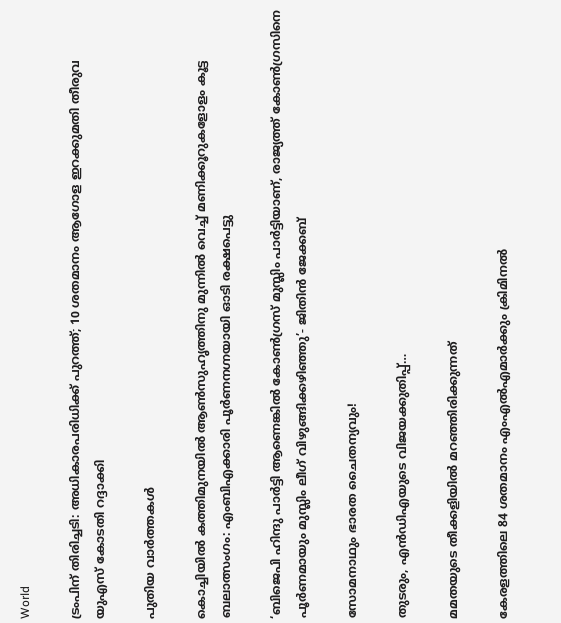World

ട്രംപിന് തിരിച്ചടി: അധികാരപരിധിക്ക് പുറത്ത്; 10 ശതമാനം ആഗോള ഇറക്കുമതി തീരുവ യുഎസ് കോടതി റദ്ദാക്കി

പുതിയ വാര്‍ത്തകള്‍

കൊച്ചിയിൽ കത്തിമുനയിൽ ആൺസുഹൃത്തിനു മുന്നിൽ വെച്ച് മണിക്കൂറുകളോളം കൂട്ട ബലാത്സംഗം: എംബിഎക്കാരി പൂർണനഗ്നയായി ഓടി രക്ഷപെട്ടു

‘ബിജെപി ഹിന്ദു പാർട്ടി ആണെങ്കിൽ കോൺഗ്രസ്‌ മുസ്ലിം പാർട്ടിയാണ്, രാജ്യത്ത് കോൺഗ്രസിനെ പൂർണമായും മുസ്ലിം ലീഗ് വിഴുങ്ങിക്കഴിഞ്ഞു’- ജിതിൻ ജേക്കബ്

സോമനാഥും ഭാരത ചൈതന്യവും!

തുടരും, എന്‍ഡിഎയുടെ വിജയക്കുതിപ്പ്…

മമതയുടെ തീക്കളിയില്‍ മറഞ്ഞിരിക്കുന്നത്

കേരളത്തിലെ 84 ശതമാനം എംഎൽഎമാർക്കും ക്രിമിനൽ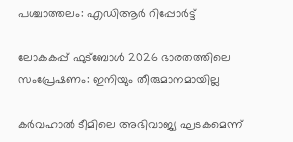പശ്ചാത്തലം: എഡിആർ റിപ്പോർട്ട്

ലോകകപ്പ് ഫുട്‌ബോള്‍ 2026 ഭാരതത്തിലെ സംപ്രേഷണം: ഇനിയും തീരുമാനമായില്ല

കര്‍വഹാല്‍ ടീമിലെ അഭിവാജ്യ ഘടകമെന്ന്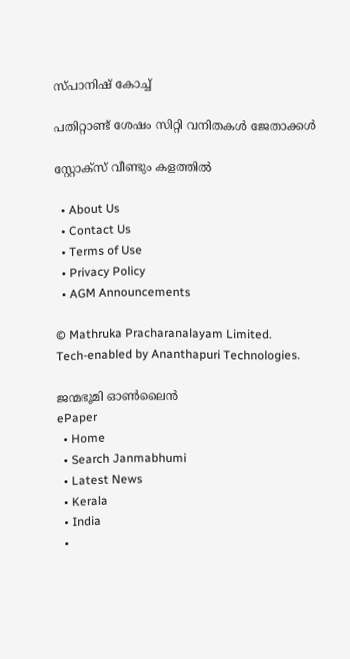സ്പാനിഷ് കോച്ച്

പതിറ്റാണ്ട് ശേഷം സിറ്റി വനിതകള്‍ ജേതാക്കള്‍

സ്റ്റോക്‌സ് വീണ്ടും കളത്തില്‍

  • About Us
  • Contact Us
  • Terms of Use
  • Privacy Policy
  • AGM Announcements

© Mathruka Pracharanalayam Limited.
Tech-enabled by Ananthapuri Technologies.

ജന്മഭൂമി ഓണ്‍ലൈന്‍
ePaper
  • Home
  • Search Janmabhumi
  • Latest News
  • Kerala
  • India
  •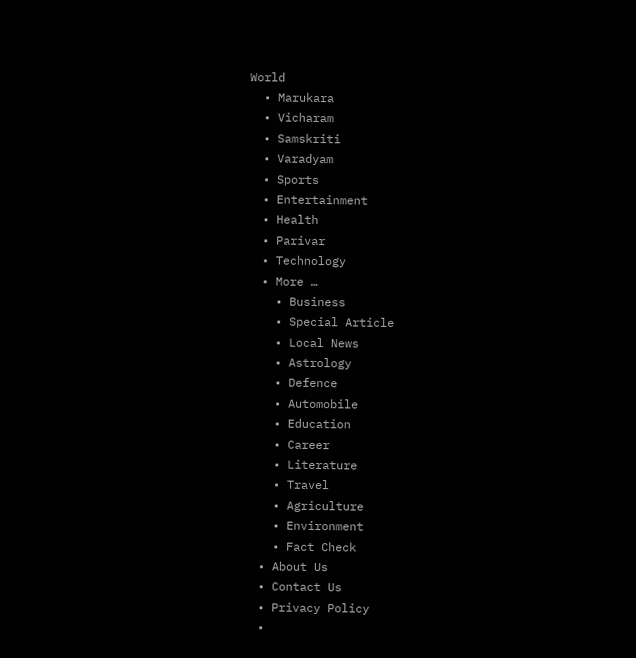World
  • Marukara
  • Vicharam
  • Samskriti
  • Varadyam
  • Sports
  • Entertainment
  • Health
  • Parivar
  • Technology
  • More …
    • Business
    • Special Article
    • Local News
    • Astrology
    • Defence
    • Automobile
    • Education
    • Career
    • Literature
    • Travel
    • Agriculture
    • Environment
    • Fact Check
  • About Us
  • Contact Us
  • Privacy Policy
  •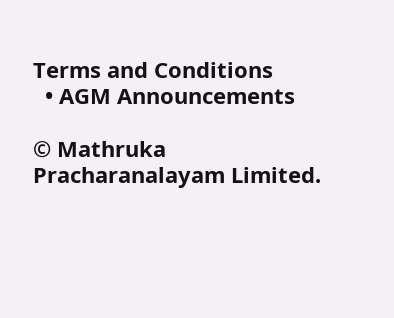Terms and Conditions
  • AGM Announcements

© Mathruka Pracharanalayam Limited.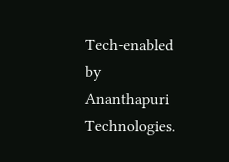Tech-enabled by Ananthapuri Technologies.